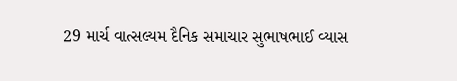29 માર્ચ વાત્સલ્યમ દૈનિક સમાચાર સુભાષભાઈ વ્યાસ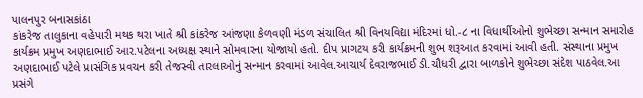પાલનપુર બનાસકાંઠા
કાંકરેજ તાલુકાના વહેપારી મથક થરા ખાતે શ્રી કાંકરેજ આંજણા કેળવણી મંડળ સંચાલિત શ્રી વિનયવિદ્યા મંદિરમાં ધો.-૮ ના વિધાર્થીઓનો શુભેચ્છા સન્માન સમારોહ કાર્યક્રમ પ્રમુખ અણદાભાઈ આર.પટેલના અધ્યક્ષ સ્થાને સોમવારના યોજાયો હતો. દીપ પ્રાગટય કરી કાર્યક્રમની શુભ શરૂઆત કરવામાં આવી હતી. સંસ્થાના પ્રમુખ અણદાભાઈ પટેલે પ્રાસંગિક પ્રવચન કરી તેજસ્વી તારલાઓનું સન્માન કરવામાં આવેલ.આચાર્ય દેવરાજભાઈ ડી.ચૌધરી દ્વારા બાળકોને શુભેચ્છા સંદેશ પાઠવેલ.આ પ્રસંગે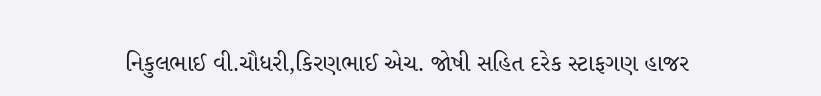નિકુલભાઈ વી.ચૌધરી,કિરણભાઈ એચ. જોષી સહિત દરેક સ્ટાફગણ હાજર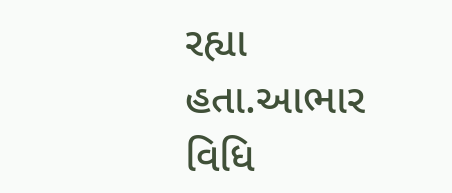રહ્યા હતા.આભાર વિધિ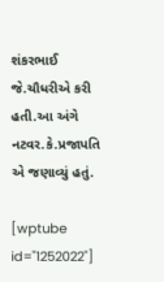શંકરભાઈ જે.ચૌધરીએ કરી હતી.આ અંગે નટવર.કે.પ્રજાપતિ એ જણાવ્યું હતું.

[wptube id="1252022"]